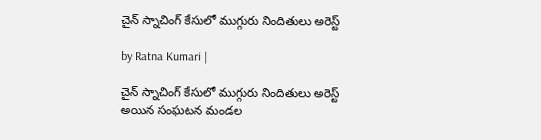చైన్ స్నాచింగ్ కేసులో ముగ్గురు నిందితులు అరెస్ట్

by Ratna Kumari |

చైన్ స్నాచింగ్ కేసులో ముగ్గురు నిందితులు అరెస్ట్ అయిన సంఘ‌ట‌న మండ‌ల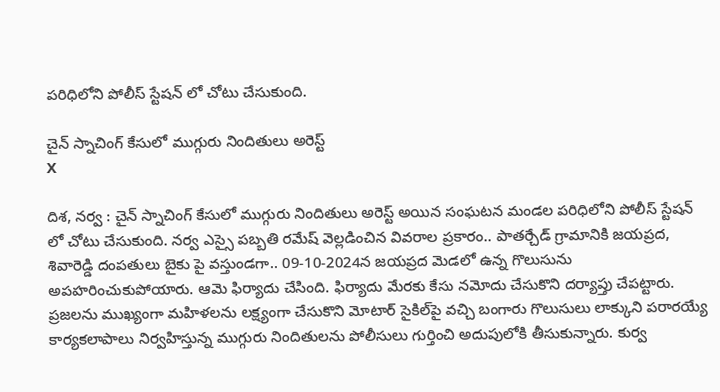ప‌రిధిలోని పోలీస్ స్టేష‌న్ లో చోటు చేసుకుంది.

చైన్ స్నాచింగ్ కేసులో ముగ్గురు నిందితులు అరెస్ట్
X

దిశ, నర్వ : చైన్ స్నాచింగ్ కేసులో ముగ్గురు నిందితులు అరెస్ట్ అయిన సంఘ‌ట‌న మండ‌ల ప‌రిధిలోని పోలీస్ స్టేష‌న్ లో చోటు చేసుకుంది. న‌ర్వ ఎస్సై ప‌బ్బ‌తి ర‌మేష్ వెల్ల‌డించిన వివ‌రాల ప్ర‌కారం.. పాత‌ర్చేడ్ గ్రామానికి జ‌య‌ప్ర‌ద‌, శివారెడ్డి దంప‌తులు బైకు పై వ‌స్తుండ‌గా.. 09-10-2024న జ‌య‌ప్ర‌ద మెడ‌లో ఉన్న గొలుసును అప‌హ‌రించుకుపోయారు. ఆమె ఫిర్యాదు చేసింది. ఫిర్యాదు మేర‌కు కేసు న‌మోదు చేసుకొని ద‌ర్యాప్తు చేప‌ట్టారు. ప్రజలను ముఖ్యంగా మహిళలను లక్ష్యంగా చేసుకొని మోటార్ సైకిల్‌పై వచ్చి బంగారు గొలుసులు లాక్కుని పరారయ్యే కార్యకలాపాలు నిర్వహిస్తున్న ముగ్గురు నిందితులను పోలీసులు గుర్తించి అదుపులోకి తీసుకున్నారు. కుర్వ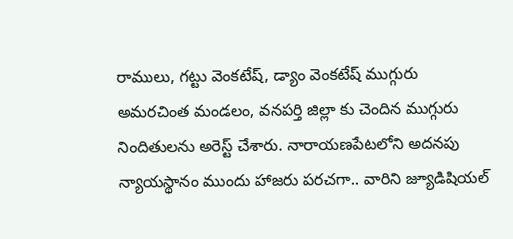రాములు, గ‌ట్టు వెంక‌టేష్, డ్యాం వెంక‌టేష్ ముగ్గురు అమరచింత మండలం, వనపర్తి జిల్లా కు చెందిన ముగ్గురు నిందితులను అరెస్ట్ చేశారు. నారాయ‌ణ‌పేట‌లోని అద‌న‌పు న్యాయ‌స్థానం ముందు హాజ‌రు ప‌ర‌చ‌గా.. వారిని జ్యూడిషియ‌ల్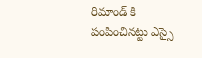రిమాండ్ కి పంపించిన‌ట్టు ఎస్సై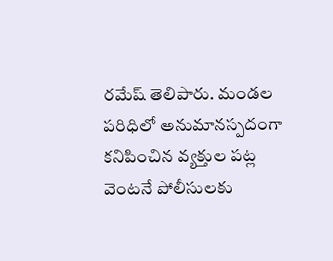ర‌మేష్ తెలిపారు. మండ‌ల ప‌రిధిలో అనుమాన‌స్ప‌దంగా క‌నిపించిన వ్య‌క్తుల ప‌ట్ల వెంట‌నే పోలీసుల‌కు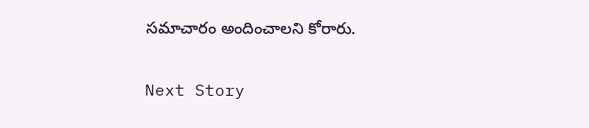స‌మాచారం అందించాల‌ని కోరారు.

Next Story